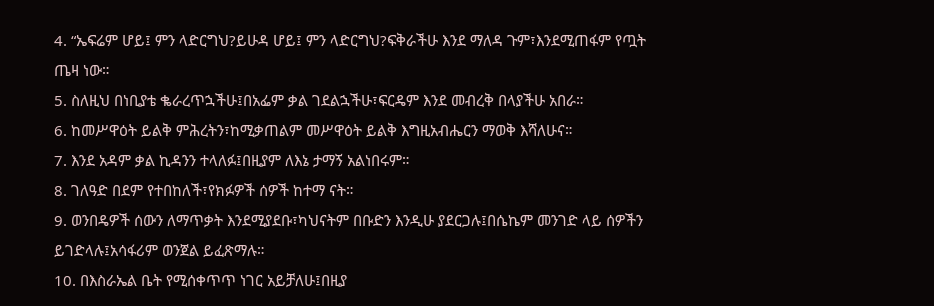4. “ኤፍሬም ሆይ፤ ምን ላድርግህ?ይሁዳ ሆይ፤ ምን ላድርግህ?ፍቅራችሁ እንደ ማለዳ ጉም፣እንደሚጠፋም የጧት ጤዛ ነው።
5. ስለዚህ በነቢያቴ ቈራረጥኋችሁ፤በአፌም ቃል ገደልኋችሁ፣ፍርዴም እንደ መብረቅ በላያችሁ አበራ።
6. ከመሥዋዕት ይልቅ ምሕረትን፣ከሚቃጠልም መሥዋዕት ይልቅ እግዚአብሔርን ማወቅ እሻለሁና።
7. እንደ አዳም ቃል ኪዳንን ተላለፉ፤በዚያም ለእኔ ታማኝ አልነበሩም።
8. ገለዓድ በደም የተበከለች፣የክፉዎች ሰዎች ከተማ ናት።
9. ወንበዴዎች ሰውን ለማጥቃት እንደሚያደቡ፣ካህናትም በቡድን እንዲሁ ያደርጋሉ፤በሴኬም መንገድ ላይ ሰዎችን ይገድላሉ፤አሳፋሪም ወንጀል ይፈጽማሉ።
10. በእስራኤል ቤት የሚሰቀጥጥ ነገር አይቻለሁ፤በዚያ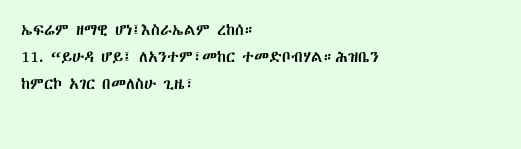ኤፍሬም ዘማዊ ሆነ፤እስራኤልም ረከሰ።
11. “ይሁዳ ሆይ፤ ለአንተም፣መከር ተመድቦብሃል።ሕዝቤን ከምርኮ አገር በመለስሁ ጊዜ፣